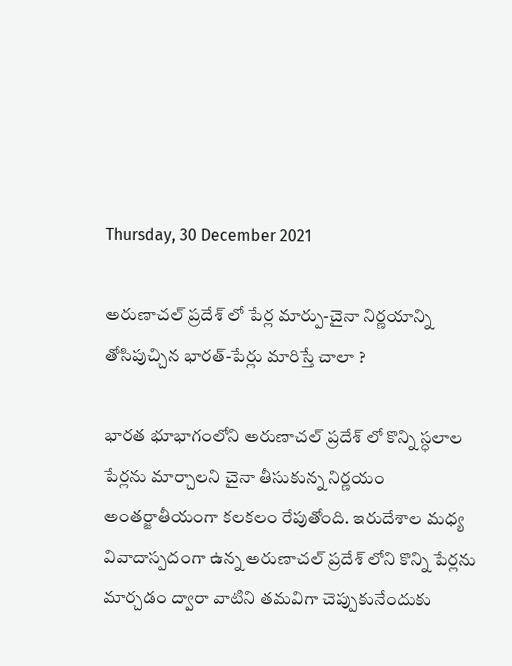Thursday, 30 December 2021

అరుణాచల్ ప్రదేశ్ లో పేర్ల మార్పు-చైనా నిర్ణయాన్ని తోసిపుచ్చిన భారత్-పేర్లు మారిస్తే చాలా ?

భారత భూభాగంలోని అరుణాచల్ ప్రదేశ్ లో కొన్ని స్ధలాల పేర్లను మార్చాలని చైనా తీసుకున్న నిర్ణయం అంతర్జాతీయంగా కలకలం రేపుతోంది. ఇరుదేశాల మధ్య వివాదాస్పదంగా ఉన్న అరుణాచల్ ప్రదేశ్ లోని కొన్ని పేర్లను మార్చడం ద్వారా వాటిని తమవిగా చెప్పుకునేందుకు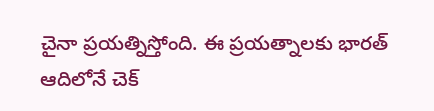చైనా ప్రయత్నిస్తోంది. ఈ ప్రయత్నాలకు భారత్ ఆదిలోనే చెక్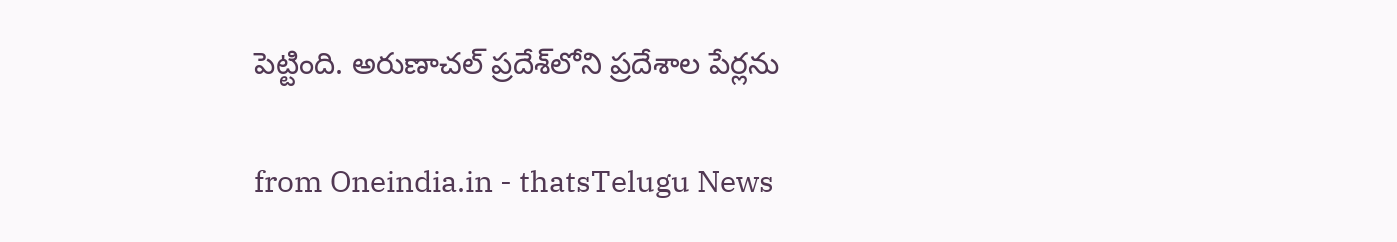పెట్టింది. అరుణాచల్ ప్రదేశ్‌లోని ప్రదేశాల పేర్లను

from Oneindia.in - thatsTelugu News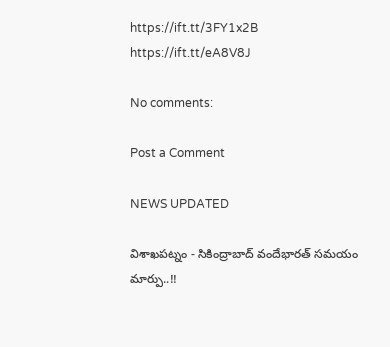https://ift.tt/3FY1x2B
https://ift.tt/eA8V8J

No comments:

Post a Comment

NEWS UPDATED

విశాఖపట్నం - సికింద్రాబాద్ వందేభారత్ సమయం మార్పు..!!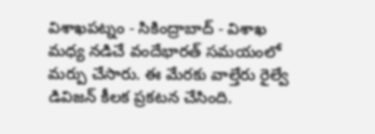విశాఖపట్నం - సికింద్రాబాద్ - విశాఖ మధ్య నడిచే వందేభారత్ సమయంలో మర్పు చేసారు. ఈ మేరకు వాల్తేరు రైల్వే డివిజన్ కీలక ప్రకటన చేసింది.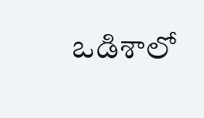ఒడిశాలో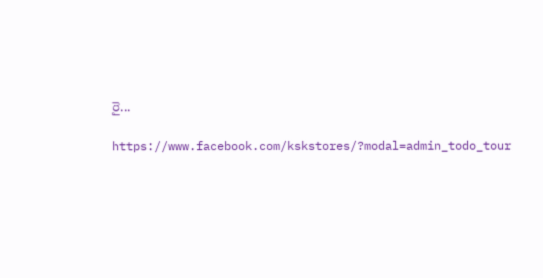రై...

https://www.facebook.com/kskstores/?modal=admin_todo_tour